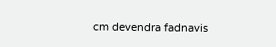cm devendra fadnavis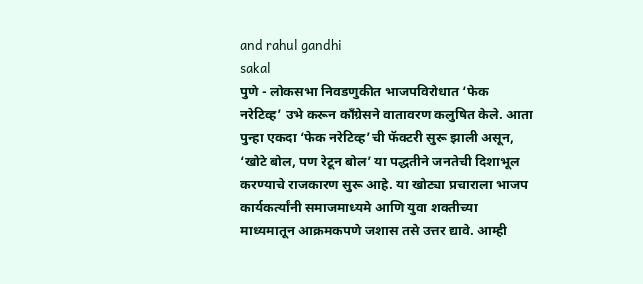and rahul gandhi
sakal
पुणे - लोकसभा निवडणुकीत भाजपविरोधात ‘फेक नरेटिव्ह’ उभे करून काँग्रेसने वातावरण कलुषित केले. आता पुन्हा एकदा ‘फेक नरेटिव्ह’ची फॅक्टरी सुरू झाली असून, ‘खोटे बोल, पण रेटून बोल’ या पद्धतीने जनतेची दिशाभूल करण्याचे राजकारण सुरू आहे. या खोट्या प्रचाराला भाजप कार्यकर्त्यांनी समाजमाध्यमे आणि युवा शक्तीच्या माध्यमातून आक्रमकपणे जशास तसे उत्तर द्यावे. आम्ही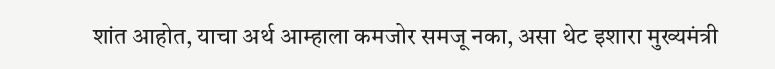शांत आहोत, याचा अर्थ आम्हाला कमजोर समजू नका, असा थेट इशारा मुख्यमंत्री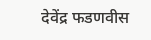देवेंद्र फडणवीस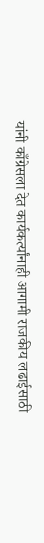यांनी काँग्रेसला देत कार्यकर्त्यांनाही आगामी राजकीय लढाईसाठी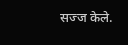सज्ज केले.